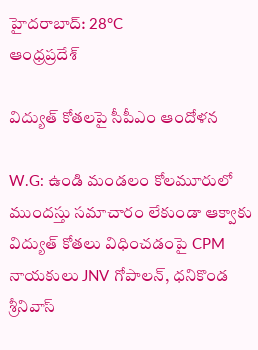హైదరాబాద్: 28°C
ఆంధ్రప్రదేశ్

విద్యుత్ కోతలపై సీపీఎం ఆందోళన

W.G: ఉండి మండలం కోలమూరులో ముందస్తు సమాచారం లేకుండా ఆక్వాకు విద్యుత్ కోతలు విధించడంపై CPM నాయకులు JNV గోపాలన్, ధనికొండ శ్రీనివాస్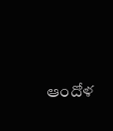ఆందోళ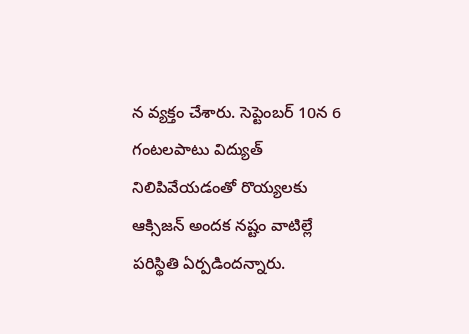న వ్యక్తం చేశారు. సెప్టెంబర్ 10న 6 గంటలపాటు విద్యుత్ నిలిపివేయడంతో రొయ్యలకు ఆక్సిజన్ అందక నష్టం వాటిల్లే పరిస్థితి ఏర్పడిందన్నారు.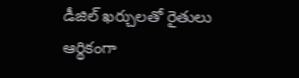డీజిల్ ఖర్చులతో రైతులు ఆర్థికంగా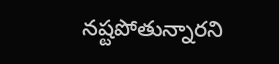నష్టపోతున్నారని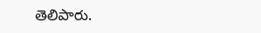తెలిపారు.